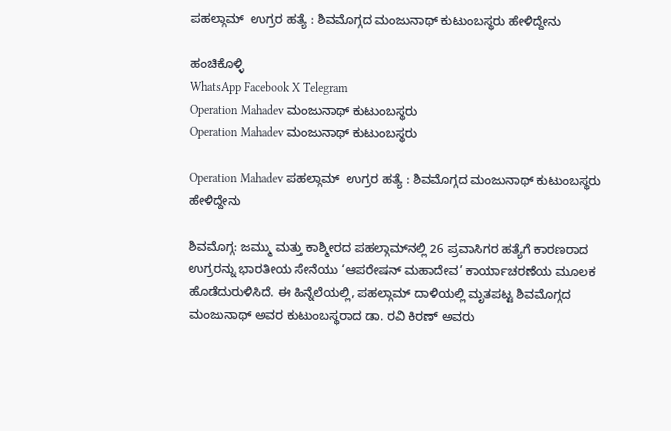ಪಹಲ್ಗಾಮ್  ಉಗ್ರರ ಹತ್ಯೆ : ಶಿವಮೊಗ್ಗದ ಮಂಜುನಾಥ್ ಕುಟುಂಬಸ್ಥರು ಹೇಳಿದ್ದೇನು

ಹಂಚಿಕೊಳ್ಳಿ
WhatsApp Facebook X Telegram
Operation Mahadev ಮಂಜುನಾಥ್ ಕುಟುಂಬಸ್ಥರು
Operation Mahadev ಮಂಜುನಾಥ್ ಕುಟುಂಬಸ್ಥರು

Operation Mahadev ಪಹಲ್ಗಾಮ್  ಉಗ್ರರ ಹತ್ಯೆ : ಶಿವಮೊಗ್ಗದ ಮಂಜುನಾಥ್ ಕುಟುಂಬಸ್ಥರು ಹೇಳಿದ್ದೇನು

ಶಿವಮೊಗ್ಗ: ಜಮ್ಮು ಮತ್ತು ಕಾಶ್ಮೀರದ ಪಹಲ್ಗಾಮ್‌ನಲ್ಲಿ 26 ಪ್ರವಾಸಿಗರ ಹತ್ಯೆಗೆ ಕಾರಣರಾದ ಉಗ್ರರನ್ನು ಭಾರತೀಯ ಸೇನೆಯು ‘ಆಪರೇಷನ್ ಮಹಾದೇವ’ ಕಾರ್ಯಾಚರಣೆಯ ಮೂಲಕ ಹೊಡೆದುರುಳಿಸಿದೆ. ಈ ಹಿನ್ನೆಲೆಯಲ್ಲಿ, ಪಹಲ್ಗಾಮ್ ದಾಳಿಯಲ್ಲಿ ಮೃತಪಟ್ಟ ಶಿವಮೊಗ್ಗದ ಮಂಜುನಾಥ್ ಅವರ ಕುಟುಂಬಸ್ಥರಾದ ಡಾ. ರವಿ ಕಿರಣ್ ಅವರು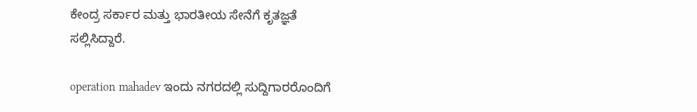ಕೇಂದ್ರ ಸರ್ಕಾರ ಮತ್ತು ಭಾರತೀಯ ಸೇನೆಗೆ ಕೃತಜ್ಞತೆ ಸಲ್ಲಿಸಿದ್ದಾರೆ.

operation mahadev ಇಂದು ನಗರದಲ್ಲಿ ಸುದ್ದಿಗಾರರೊಂದಿಗೆ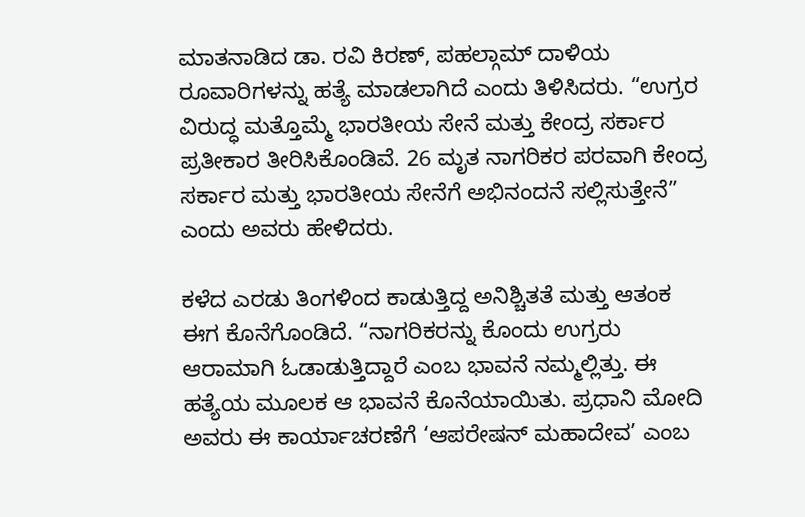ಮಾತನಾಡಿದ ಡಾ. ರವಿ ಕಿರಣ್, ಪಹಲ್ಗಾಮ್ ದಾಳಿಯ ರೂವಾರಿಗಳನ್ನು ಹತ್ಯೆ ಮಾಡಲಾಗಿದೆ ಎಂದು ತಿಳಿಸಿದರು. “ಉಗ್ರರ ವಿರುದ್ಧ ಮತ್ತೊಮ್ಮೆ ಭಾರತೀಯ ಸೇನೆ ಮತ್ತು ಕೇಂದ್ರ ಸರ್ಕಾರ ಪ್ರತೀಕಾರ ತೀರಿಸಿಕೊಂಡಿವೆ. 26 ಮೃತ ನಾಗರಿಕರ ಪರವಾಗಿ ಕೇಂದ್ರ ಸರ್ಕಾರ ಮತ್ತು ಭಾರತೀಯ ಸೇನೆಗೆ ಅಭಿನಂದನೆ ಸಲ್ಲಿಸುತ್ತೇನೆ” ಎಂದು ಅವರು ಹೇಳಿದರು.

ಕಳೆದ ಎರಡು ತಿಂಗಳಿಂದ ಕಾಡುತ್ತಿದ್ದ ಅನಿಶ್ಚಿತತೆ ಮತ್ತು ಆತಂಕ ಈಗ ಕೊನೆಗೊಂಡಿದೆ. “ನಾಗರಿಕರನ್ನು ಕೊಂದು ಉಗ್ರರು ಆರಾಮಾಗಿ ಓಡಾಡುತ್ತಿದ್ದಾರೆ ಎಂಬ ಭಾವನೆ ನಮ್ಮಲ್ಲಿತ್ತು. ಈ ಹತ್ಯೆಯ ಮೂಲಕ ಆ ಭಾವನೆ ಕೊನೆಯಾಯಿತು. ಪ್ರಧಾನಿ ಮೋದಿ ಅವರು ಈ ಕಾರ್ಯಾಚರಣೆಗೆ ‘ಆಪರೇಷನ್ ಮಹಾದೇವ’ ಎಂಬ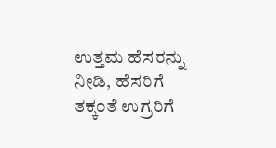ಉತ್ತಮ ಹೆಸರನ್ನು ನೀಡಿ, ಹೆಸರಿಗೆ ತಕ್ಕಂತೆ ಉಗ್ರರಿಗೆ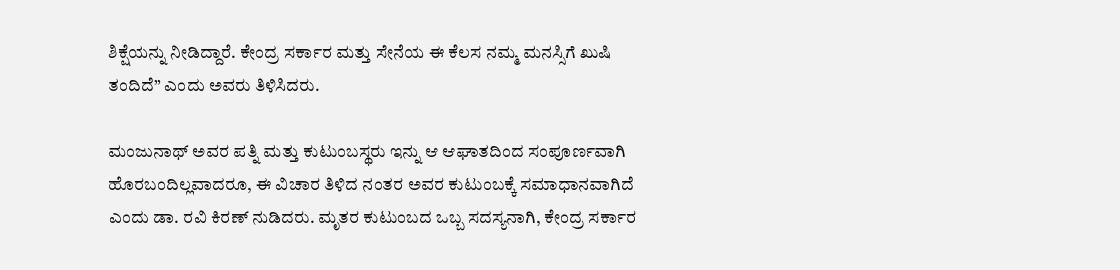ಶಿಕ್ಷೆಯನ್ನು ನೀಡಿದ್ದಾರೆ. ಕೇಂದ್ರ ಸರ್ಕಾರ ಮತ್ತು ಸೇನೆಯ ಈ ಕೆಲಸ ನಮ್ಮ ಮನಸ್ಸಿಗೆ ಖುಷಿ ತಂದಿದೆ” ಎಂದು ಅವರು ತಿಳಿಸಿದರು.

ಮಂಜುನಾಥ್ ಅವರ ಪತ್ನಿ ಮತ್ತು ಕುಟುಂಬಸ್ಥರು ಇನ್ನು ಆ ಆಘಾತದಿಂದ ಸಂಪೂರ್ಣವಾಗಿ ಹೊರಬಂದಿಲ್ಲವಾದರೂ, ಈ ವಿಚಾರ ತಿಳಿದ ನಂತರ ಅವರ ಕುಟುಂಬಕ್ಕೆ ಸಮಾಧಾನವಾಗಿದೆ ಎಂದು ಡಾ. ರವಿ ಕಿರಣ್ ನುಡಿದರು. ಮೃತರ ಕುಟುಂಬದ ಒಬ್ಬ ಸದಸ್ಯನಾಗಿ, ಕೇಂದ್ರ ಸರ್ಕಾರ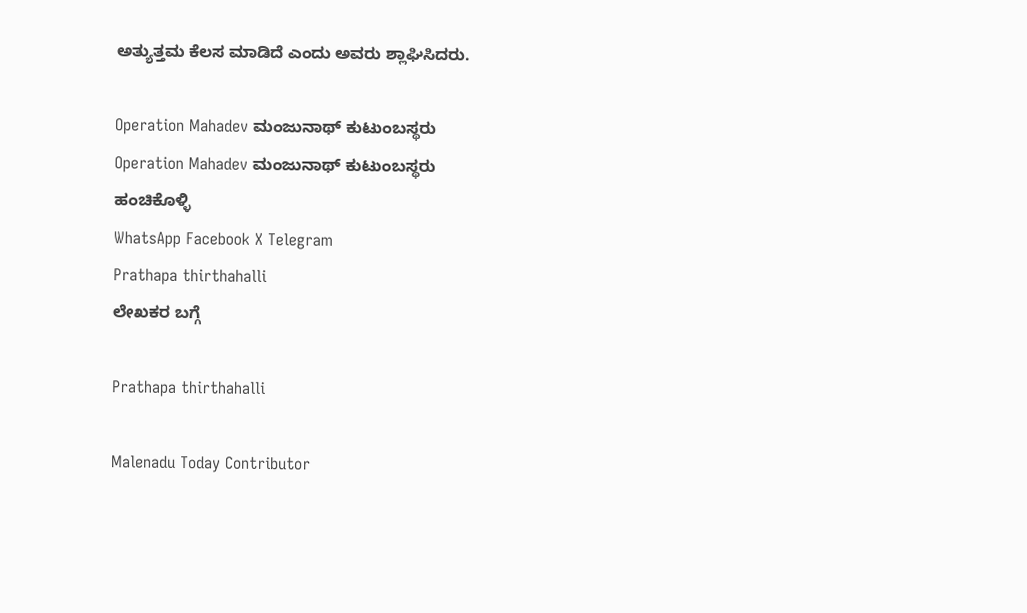ಅತ್ಯುತ್ತಮ ಕೆಲಸ ಮಾಡಿದೆ ಎಂದು ಅವರು ಶ್ಲಾಘಿಸಿದರು.

Operation Mahadev ಮಂಜುನಾಥ್ ಕುಟುಂಬಸ್ಥರು
Operation Mahadev ಮಂಜುನಾಥ್ ಕುಟುಂಬಸ್ಥರು
ಹಂಚಿಕೊಳ್ಳಿ
WhatsApp Facebook X Telegram
Prathapa thirthahalli
ಲೇಖಕರ ಬಗ್ಗೆ

Prathapa thirthahalli

Malenadu Today Contributor